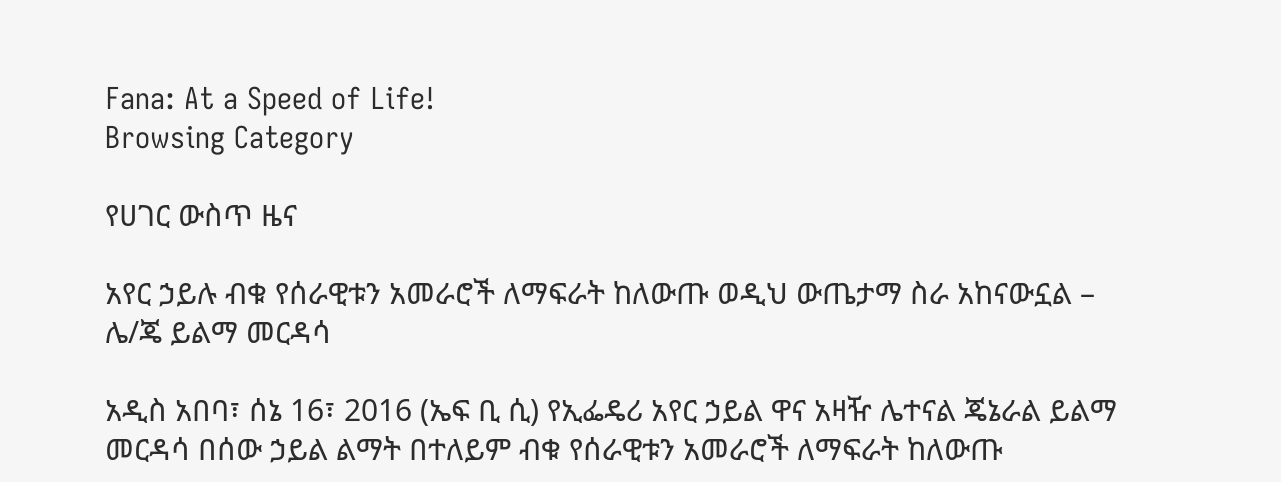Fana: At a Speed of Life!
Browsing Category

የሀገር ውስጥ ዜና

አየር ኃይሉ ብቁ የሰራዊቱን አመራሮች ለማፍራት ከለውጡ ወዲህ ውጤታማ ስራ አከናውኗል – ሌ/ጄ ይልማ መርዳሳ

አዲስ አበባ፣ ሰኔ 16፣ 2016 (ኤፍ ቢ ሲ) የኢፌዴሪ አየር ኃይል ዋና አዛዥ ሌተናል ጄኔራል ይልማ መርዳሳ በሰው ኃይል ልማት በተለይም ብቁ የሰራዊቱን አመራሮች ለማፍራት ከለውጡ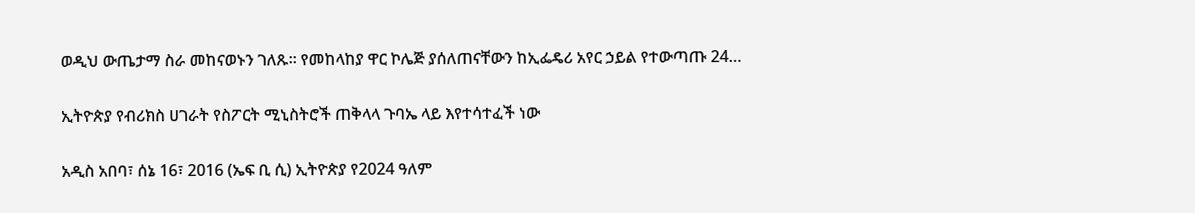ወዲህ ውጤታማ ስራ መከናወኑን ገለጹ። የመከላከያ ዋር ኮሌጅ ያሰለጠናቸውን ከኢፌዴሪ አየር ኃይል የተውጣጡ 24…

ኢትዮጵያ የብሪክስ ሀገራት የስፖርት ሚኒስትሮች ጠቅላላ ጉባኤ ላይ እየተሳተፈች ነው

አዲስ አበባ፣ ሰኔ 16፣ 2016 (ኤፍ ቢ ሲ) ኢትዮጵያ የ2024 ዓለም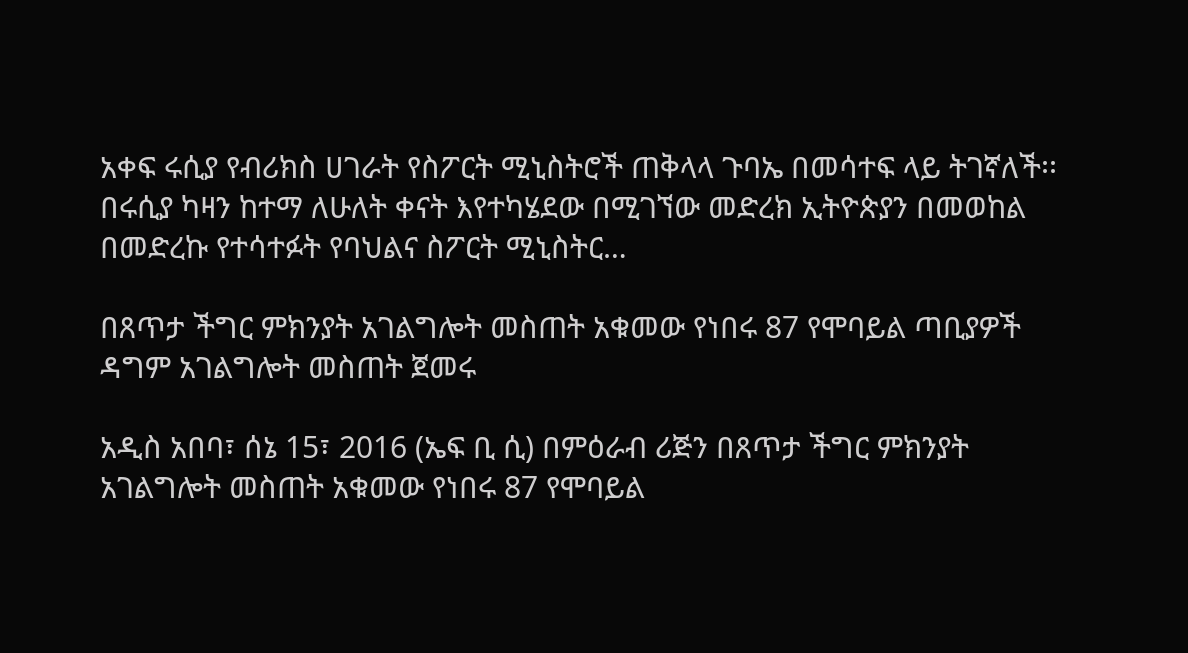አቀፍ ሩሲያ የብሪክስ ሀገራት የስፖርት ሚኒስትሮች ጠቅላላ ጉባኤ በመሳተፍ ላይ ትገኛለች፡፡ በሩሲያ ካዛን ከተማ ለሁለት ቀናት እየተካሄደው በሚገኘው መድረክ ኢትዮጵያን በመወከል በመድረኩ የተሳተፉት የባህልና ስፖርት ሚኒስትር…

በጸጥታ ችግር ምክንያት አገልግሎት መስጠት አቁመው የነበሩ 87 የሞባይል ጣቢያዎች ዳግም አገልግሎት መስጠት ጀመሩ

አዲስ አበባ፣ ሰኔ 15፣ 2016 (ኤፍ ቢ ሲ) በምዕራብ ሪጅን በጸጥታ ችግር ምክንያት አገልግሎት መስጠት አቁመው የነበሩ 87 የሞባይል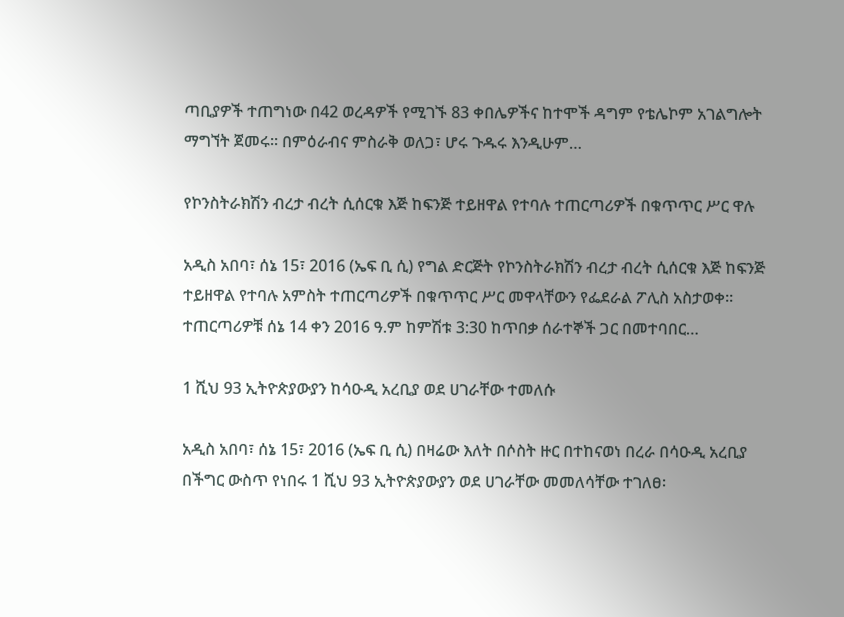ጣቢያዎች ተጠግነው በ42 ወረዳዎች የሚገኙ 83 ቀበሌዎችና ከተሞች ዳግም የቴሌኮም አገልግሎት ማግኘት ጀመሩ፡፡ በምዕራብና ምስራቅ ወለጋ፣ ሆሩ ጉዱሩ እንዲሁም…

የኮንስትራክሽን ብረታ ብረት ሲሰርቁ እጅ ከፍንጅ ተይዘዋል የተባሉ ተጠርጣሪዎች በቁጥጥር ሥር ዋሉ

አዲስ አበባ፣ ሰኔ 15፣ 2016 (ኤፍ ቢ ሲ) የግል ድርጅት የኮንስትራክሽን ብረታ ብረት ሲሰርቁ እጅ ከፍንጅ ተይዘዋል የተባሉ አምስት ተጠርጣሪዎች በቁጥጥር ሥር መዋላቸውን የፌደራል ፖሊስ አስታወቀ፡፡ ተጠርጣሪዎቹ ሰኔ 14 ቀን 2016 ዓ.ም ከምሽቱ 3:30 ከጥበቃ ሰራተኞች ጋር በመተባበር…

1 ሺህ 93 ኢትዮጵያውያን ከሳዑዲ አረቢያ ወደ ሀገራቸው ተመለሱ

አዲስ አበባ፣ ሰኔ 15፣ 2016 (ኤፍ ቢ ሲ) በዛሬው እለት በሶስት ዙር በተከናወነ በረራ በሳዑዲ አረቢያ በችግር ውስጥ የነበሩ 1 ሺህ 93 ኢትዮጵያውያን ወደ ሀገራቸው መመለሳቸው ተገለፀ፡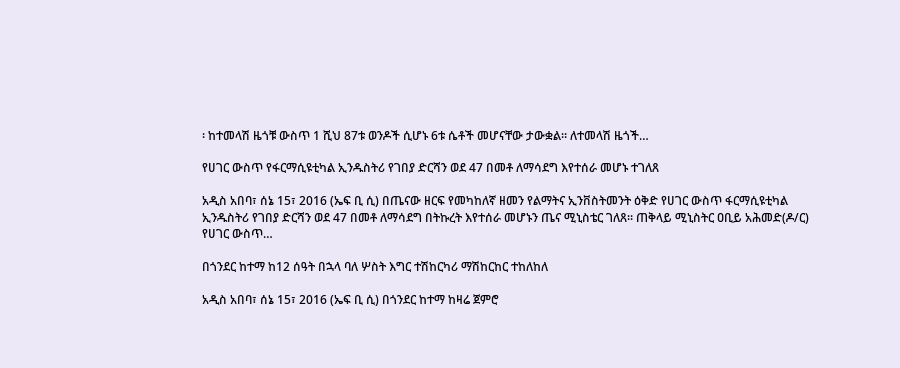፡ ከተመላሽ ዜጎቹ ውስጥ 1 ሺህ 87ቱ ወንዶች ሲሆኑ 6ቱ ሴቶች መሆናቸው ታውቋል። ለተመላሽ ዜጎች…

የሀገር ውስጥ የፋርማሲዩቲካል ኢንዱስትሪ የገበያ ድርሻን ወደ 47 በመቶ ለማሳደግ እየተሰራ መሆኑ ተገለጸ

አዲስ አበባ፣ ሰኔ 15፣ 2016 (ኤፍ ቢ ሲ) በጤናው ዘርፍ የመካከለኛ ዘመን የልማትና ኢንቨስትመንት ዕቅድ የሀገር ውስጥ ፋርማሲዩቲካል ኢንዱስትሪ የገበያ ድርሻን ወደ 47 በመቶ ለማሳደግ በትኩረት እየተሰራ መሆኑን ጤና ሚኒስቴር ገለጸ። ጠቅላይ ሚኒስትር ዐቢይ አሕመድ(ዶ/ር) የሀገር ውስጥ…

በጎንደር ከተማ ከ12 ሰዓት በኋላ ባለ ሦስት እግር ተሽከርካሪ ማሽከርከር ተከለከለ

አዲስ አበባ፣ ሰኔ 15፣ 2016 (ኤፍ ቢ ሲ) በጎንደር ከተማ ከዛሬ ጀምሮ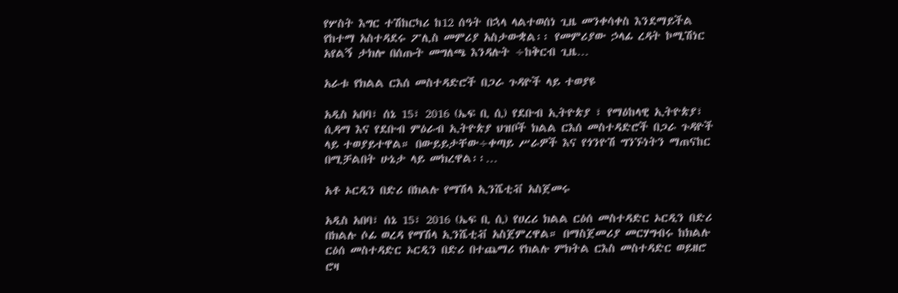የሦስት እግር ተሽከርካሪ ከ12 ሰዓት በኋላ ላልተወሰነ ጊዜ መንቀሳቀስ እንደማይችል የከተማ አስተዳደሩ ፖሊስ መምሪያ አስታውቋል፡፡ የመምሪያው ኃላፊ ረዳት ኮሚሽነር አየልኝ ታክሎ በሰጡት መግለጫ እንዳሉት ÷ከቅርብ ጊዜ…

አራቱ የክልል ርእሰ መስተዳድሮች በጋራ ጉዳዮች ላይ ተወያዩ

አዲስ አበባ፣ ሰኔ 15፣ 2016 (ኤፍ ቢ ሲ) የደቡብ ኢትዮጵያ ፣ የማዕከላዊ ኢትዮጵያ፣ ሲዳማ እና የደቡብ ምዕራብ ኢትዮጵያ ህዝቦች ክልል ርእሰ መስተዳድሮች በጋራ ጉዳዮች ላይ ተወያይተዋል። በውይይታቸው÷ቀጣይ ሥራዎች እና የጎንዮሽ ግንኙነትን ማጠናከር በሚቻልበት ሁኔታ ላይ መክረዋል፡፡…

አቶ ኦርዲን በድሪ በክልሉ የማሽላ ኢንሼቲቭ አስጀመሩ

አዲስ አበባ፣ ሰኔ 15፣ 2016 (ኤፍ ቢ ሲ) የሀረሪ ክልል ርዕሰ መስተዳድር ኦርዲን በድሪ በክልሉ ሶፊ ወረዳ የማሽላ ኢንሼቲቭ አስጀምረዋል። በማስጀመሪያ መርሃግብሩ ከክልሉ ርዕሰ መስተዳድር ኦርዲን በድሪ በተጨማሪ የክልሉ ምክትል ርእስ መስተዳድር ወይዘሮ ሮዛ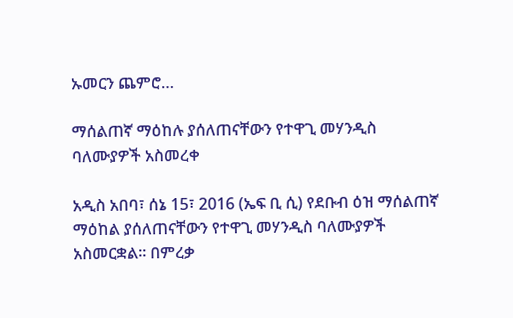ኡመርን ጨምሮ…

ማሰልጠኛ ማዕከሉ ያሰለጠናቸውን የተዋጊ መሃንዲስ ባለሙያዎች አስመረቀ

አዲስ አበባ፣ ሰኔ 15፣ 2016 (ኤፍ ቢ ሲ) የደቡብ ዕዝ ማሰልጠኛ ማዕከል ያሰለጠናቸውን የተዋጊ መሃንዲስ ባለሙያዎች አስመርቋል፡፡ በምረቃ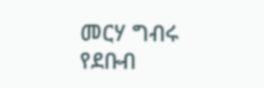መርሃ ግብሩ የደቡብ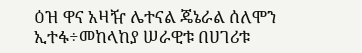ዕዝ ዋና አዛዥ ሌተናል ጄኔራል ሰለሞን ኢተፋ÷መከላከያ ሠራዊቱ በሀገሪቱ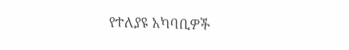የተለያዩ አካባቢዎች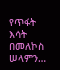የጥፋት እሳት በመለኮስ ሠላምን…